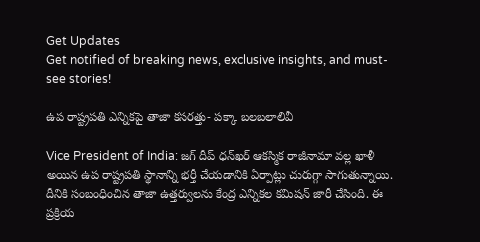Get Updates
Get notified of breaking news, exclusive insights, and must-see stories!

ఉప రాష్ట్రపతి ఎన్నికపై తాజా కసరత్తు- పక్కా బలబలాలివీ

Vice President of India: జగ్ దీప్ ధన్‌ఖర్ ఆకస్మిక రాజీనామా వల్ల ఖాళీ అయిన ఉప రాష్ట్రపతి స్థానాన్ని భర్తీ చేయడానికి ఏర్పాట్లు చురుగ్గా సాగుతున్నాయి. దీనికి సంబంధించిన తాజా ఉత్తర్వులను కేంద్ర ఎన్నికల కమిషన్ జారీ చేసింది. ఈ ప్రక్రియ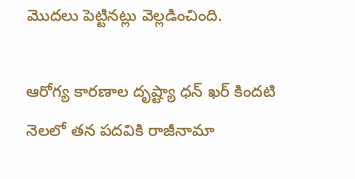మొదలు పెట్టినట్లు వెల్లడించింది.

ఆరోగ్య కారణాల దృష్ట్యా ధన్ ఖర్ కిందటి నెలలో తన పదవికి రాజీనామా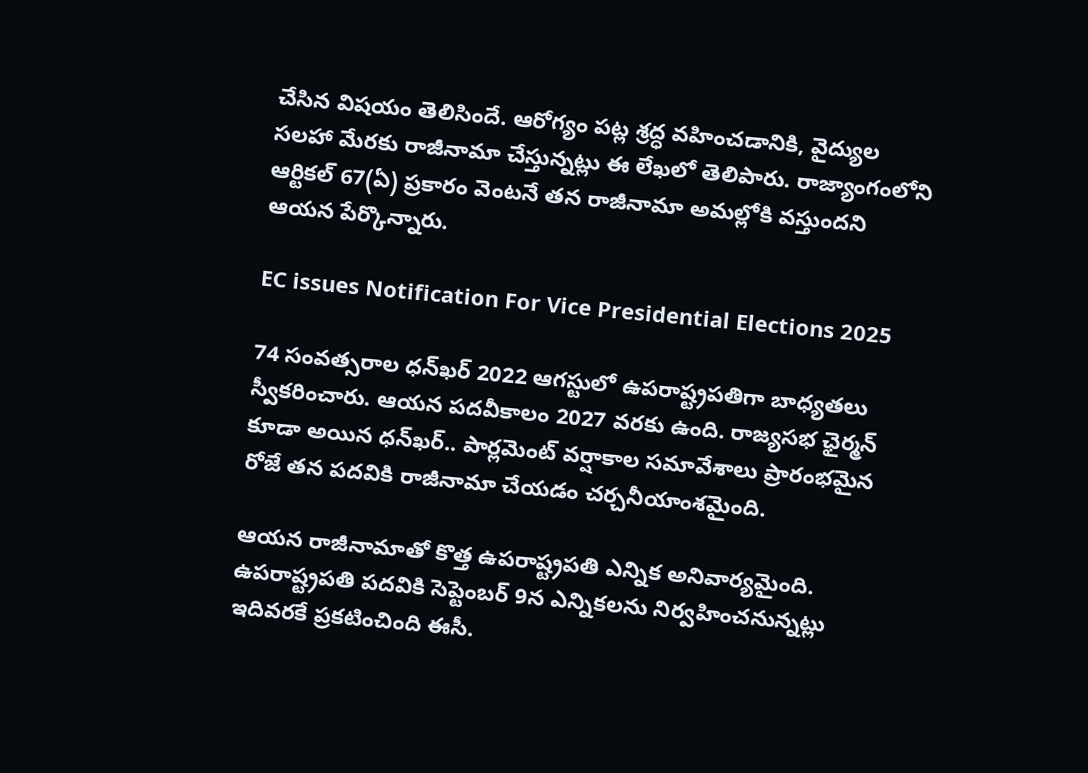చేసిన విషయం తెలిసిందే. ఆరోగ్యం పట్ల శ్రద్ధ వహించడానికి, వైద్యుల సలహా మేరకు రాజీనామా చేస్తున్నట్లు ఈ లేఖలో తెలిపారు. రాజ్యాంగంలోని ఆర్టికల్ 67(ఏ) ప్రకారం వెంటనే తన రాజీనామా అమల్లోకి వస్తుందని ఆయన పేర్కొన్నారు.

EC issues Notification For Vice Presidential Elections 2025

74 సంవత్సరాల ధన్‌ఖర్ 2022 ఆగస్టులో ఉపరాష్ట్రపతిగా బాధ్యతలు స్వీకరించారు. ఆయన పదవీకాలం 2027 వరకు ఉంది. రాజ్యసభ ఛైర్మన్‌ కూడా అయిన ధన్‌ఖర్.. పార్లమెంట్ వర్షాకాల సమావేశాలు ప్రారంభమైన రోజే తన పదవికి రాజీనామా చేయడం చర్చనీయాంశమైంది.

ఆయన రాజీనామాతో కొత్త ఉపరాష్ట్రపతి ఎన్నిక అనివార్యమైంది. ఉపరాష్ట్రపతి పదవికి సెప్టెంబర్ 9న ఎన్నికలను నిర్వహించనున్నట్లు ఇదివరకే ప్రకటించింది ఈసీ.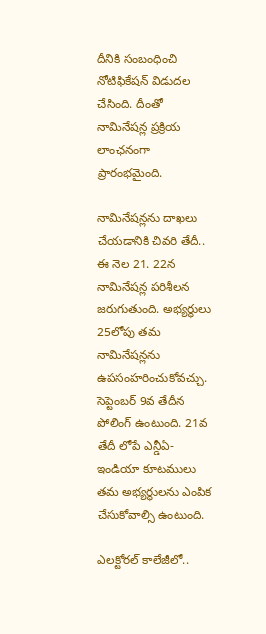దీనికి సంబంధించి నోటిఫికేషన్ విడుదల చేసింది. దీంతో నామినేషన్ల ప్రక్రియ లాంఛనంగా ప్రారంభమైంది.

నామినేషన్లను దాఖలు చేయడానికి చివరి తేదీ.. ఈ నెల 21. 22న నామినేషన్ల పరిశీలన జరుగుతుంది. అభ్యర్థులు 25లోపు తమ నామినేషన్లను ఉపసంహరించుకోవచ్చు. సెప్టెంబర్ 9వ తేదీన పోలింగ్ ఉంటుంది. 21వ తేదీ లోపే ఎన్డీఏ- ఇండియా కూటములు తమ అభ్యర్థులను ఎంపిక చేసుకోవాల్సి ఉంటుంది.

ఎలక్టోరల్ కాలేజీలో..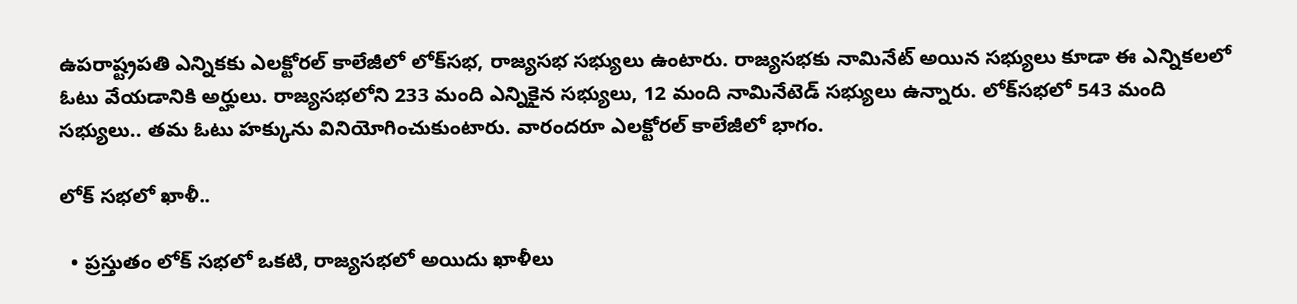ఉపరాష్ట్రపతి ఎన్నికకు ఎలక్టోరల్ కాలేజీలో లోక్‌సభ, రాజ్యసభ సభ్యులు ఉంటారు. రాజ్యసభకు నామినేట్ అయిన సభ్యులు కూడా ఈ ఎన్నికలలో ఓటు వేయడానికి అర్హులు. రాజ్యసభలోని 233 మంది ఎన్నికైన సభ్యులు, 12 మంది నామినేటెడ్ సభ్యులు ఉన్నారు. లోక్‌సభలో 543 మంది సభ్యులు.. తమ ఓటు హక్కును వినియోగించుకుంటారు. వారందరూ ఎలక్టోరల్ కాలేజీలో భాగం.

లోక్ సభలో ఖాళీ..

  • ప్రస్తుతం లోక్ సభలో ఒకటి, రాజ్యసభలో అయిదు ఖాళీలు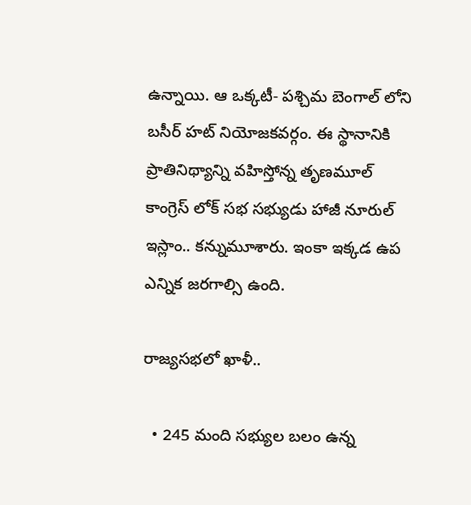ఉన్నాయి. ఆ ఒక్కటీ- పశ్చిమ బెంగాల్ లోని బసీర్ హట్ నియోజకవర్గం. ఈ స్థానానికి ప్రాతినిథ్యాన్ని వహిస్తోన్న తృణమూల్ కాంగ్రెస్ లోక్ సభ సభ్యుడు హాజీ నూరుల్ ఇస్లాం.. కన్నుమూశారు. ఇంకా ఇక్కడ ఉప ఎన్నిక జరగాల్సి ఉంది.

రాజ్యసభలో ఖాళీ..

  • 245 మంది సభ్యుల బలం ఉన్న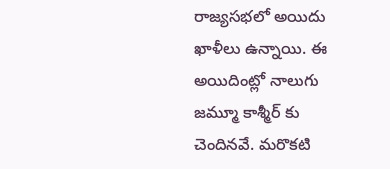రాజ్యసభలో అయిదు ఖాళీలు ఉన్నాయి. ఈ అయిదింట్లో నాలుగు జమ్మూ కాశ్మీర్ కు చెందినవే. మరొకటి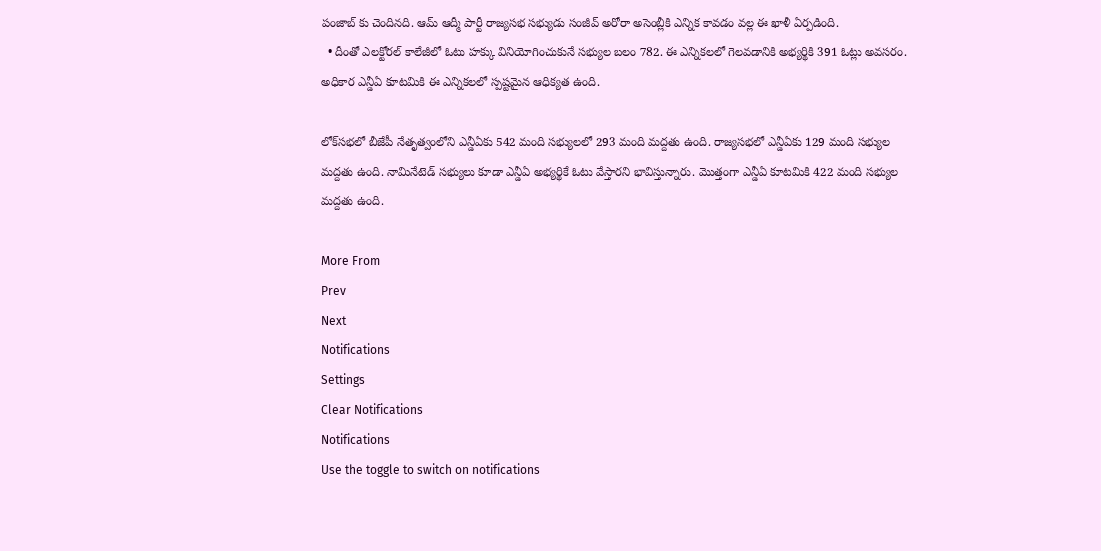పంజాబ్ కు చెందినది. ఆమ్ ఆద్మీ పార్టీ రాజ్యసభ సభ్యుడు సంజీవ్ అరోరా అసెంబ్లీకి ఎన్నిక కావడం వల్ల ఈ ఖాళీ ఏర్పడింది.
  • దీంతో ఎలక్టోరల్ కాలేజీలో ఓటు హక్కు వినియోగించుకునే సభ్యుల బలం 782. ఈ ఎన్నికలలో గెలవడానికి అభ్యర్థికి 391 ఓట్లు అవసరం. అధికార ఎన్డీఏ కూటమికి ఈ ఎన్నికలలో స్పష్టమైన ఆధిక్యత ఉంది.

లోక్‌సభలో బీజేపీ నేతృత్వంలోని ఎన్డీఏకు 542 మంది సభ్యులలో 293 మంది మద్దతు ఉంది. రాజ్యసభలో ఎన్డీఏకు 129 మంది సభ్యుల మద్దతు ఉంది. నామినేటెడ్ సభ్యులు కూడా ఎన్డీఏ అభ్యర్థికే ఓటు వేస్తారని భావిస్తున్నారు. మొత్తంగా ఎన్డీఏ కూటమికి 422 మంది సభ్యుల మద్దతు ఉంది.

More From
Prev
Next
Notifications
Settings
Clear Notifications
Notifications
Use the toggle to switch on notifications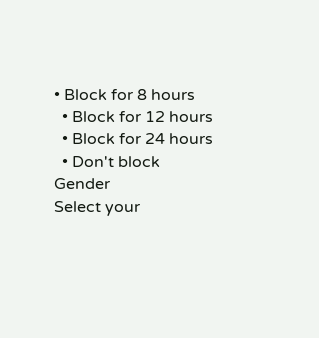• Block for 8 hours
  • Block for 12 hours
  • Block for 24 hours
  • Don't block
Gender
Select your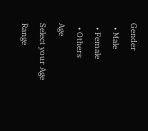Gender
  • Male
  • Female
  • Others
Age
Select your Age Range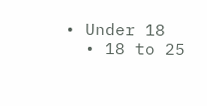• Under 18
  • 18 to 25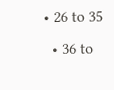• 26 to 35
  • 36 to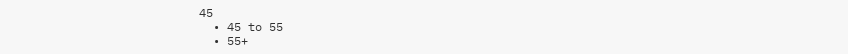45
  • 45 to 55
  • 55+